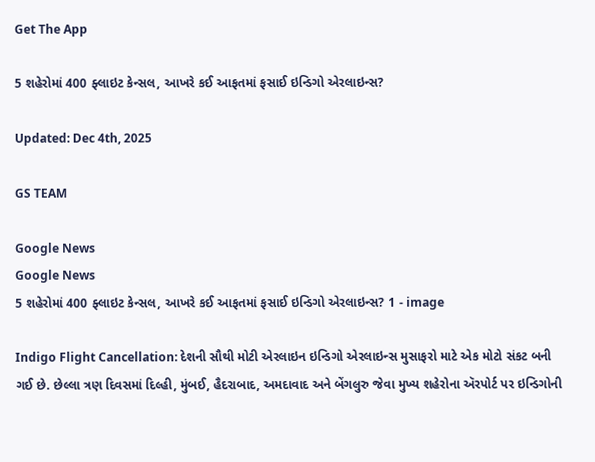Get The App

5 શહેરોમાં 400 ફ્લાઇટ કેન્સલ, આખરે કઈ આફતમાં ફસાઈ ઇન્ડિગો એરલાઇન્સ?

Updated: Dec 4th, 2025

GS TEAM

Google News
Google News
5 શહેરોમાં 400 ફ્લાઇટ કેન્સલ, આખરે કઈ આફતમાં ફસાઈ ઇન્ડિગો એરલાઇન્સ? 1 - image

Indigo Flight Cancellation: દેશની સૌથી મોટી એરલાઇન ઇન્ડિગો એરલાઇન્સ મુસાફરો માટે એક મોટો સંકટ બની ગઈ છે. છેલ્લા ત્રણ દિવસમાં દિલ્હી, મુંબઈ, હૈદરાબાદ, અમદાવાદ અને બેંગલુરુ જેવા મુખ્ય શહેરોના ઍરપોર્ટ પર ઇન્ડિગોની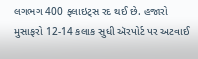લગભગ 400 ફ્લાઇટ્સ રદ થઈ છે. હજારો મુસાફરો 12-14 કલાક સુધી ઍરપોર્ટ પર અટવાઈ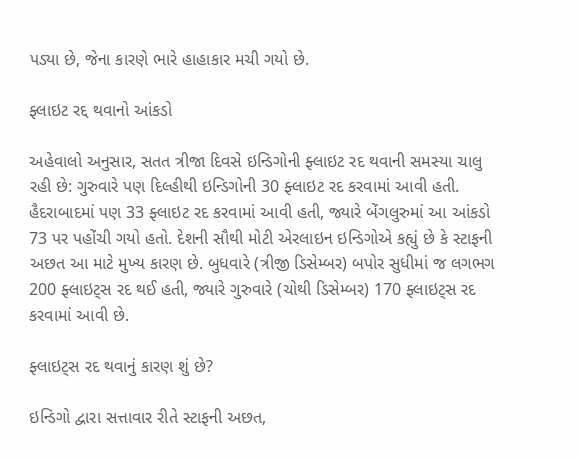પડ્યા છે, જેના કારણે ભારે હાહાકાર મચી ગયો છે.

ફ્લાઇટ રદ્દ થવાનો આંકડો

અહેવાલો અનુસાર, સતત ત્રીજા દિવસે ઇન્ડિગોની ફ્લાઇટ રદ થવાની સમસ્યા ચાલુ રહી છે: ગુરુવારે પણ દિલ્હીથી ઇન્ડિગોની 30 ફ્લાઇટ રદ કરવામાં આવી હતી. હૈદરાબાદમાં પણ 33 ફ્લાઇટ રદ કરવામાં આવી હતી, જ્યારે બેંગલુરુમાં આ આંકડો 73 પર પહોંચી ગયો હતો. દેશની સૌથી મોટી એરલાઇન ઇન્ડિગોએ કહ્યું છે કે સ્ટાફની અછત આ માટે મુખ્ય કારણ છે. બુધવારે (ત્રીજી ડિસેમ્બર) બપોર સુધીમાં જ લગભગ 200 ફ્લાઇટ્સ રદ થઈ હતી, જ્યારે ગુરુવારે (ચોથી ડિસેમ્બર) 170 ફ્લાઇટ્સ રદ કરવામાં આવી છે.

ફ્લાઇટ્સ રદ થવાનું કારણ શું છે?

ઇન્ડિગો દ્વારા સત્તાવાર રીતે સ્ટાફની અછત,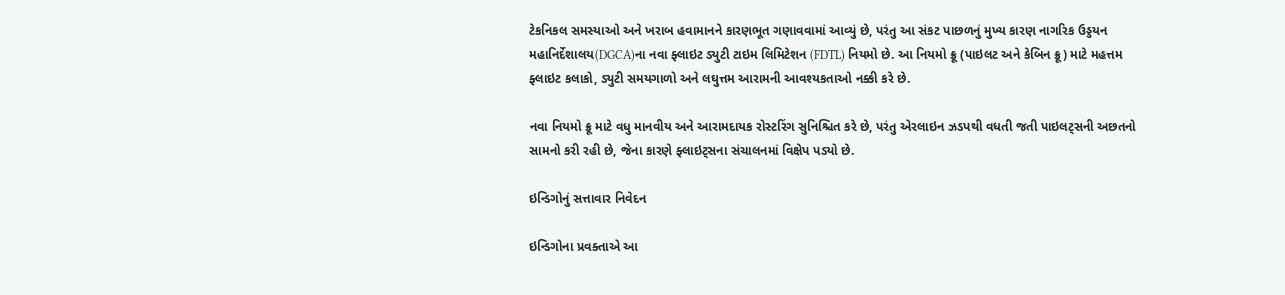ટેકનિકલ સમસ્યાઓ અને ખરાબ હવામાનને કારણભૂત ગણાવવામાં આવ્યું છે, પરંતુ આ સંકટ પાછળનું મુખ્ય કારણ નાગરિક ઉડ્ડયન મહાનિર્દેશાલય(DGCA)ના નવા ફ્લાઇટ ડ્યુટી ટાઇમ લિમિટેશન (FDTL) નિયમો છે. આ નિયમો ક્રૂ (પાઇલટ અને કેબિન ક્રૂ) માટે મહત્તમ ફ્લાઇટ કલાકો, ડ્યુટી સમયગાળો અને લઘુત્તમ આરામની આવશ્યકતાઓ નક્કી કરે છે.

નવા નિયમો ક્રૂ માટે વધુ માનવીય અને આરામદાયક રોસ્ટરિંગ સુનિશ્ચિત કરે છે, પરંતુ એરલાઇન ઝડપથી વધતી જતી પાઇલટ્સની અછતનો સામનો કરી રહી છે, જેના કારણે ફ્લાઇટ્સના સંચાલનમાં વિક્ષેપ પડ્યો છે.

ઇન્ડિગોનું સત્તાવાર નિવેદન

ઇન્ડિગોના પ્રવક્તાએ આ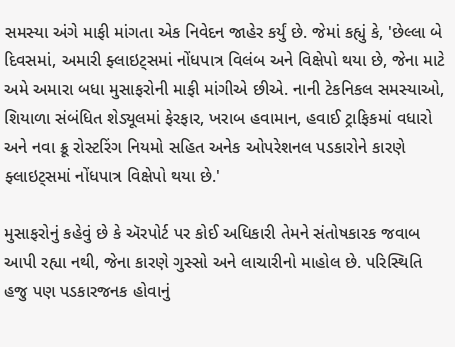સમસ્યા અંગે માફી માંગતા એક નિવેદન જાહેર કર્યું છે. જેમાં કહ્યું કે, 'છેલ્લા બે દિવસમાં, અમારી ફ્લાઇટ્સમાં નોંધપાત્ર વિલંબ અને વિક્ષેપો થયા છે, જેના માટે અમે અમારા બધા મુસાફરોની માફી માંગીએ છીએ. નાની ટેકનિકલ સમસ્યાઓ, શિયાળા સંબંધિત શેડ્યૂલમાં ફેરફાર, ખરાબ હવામાન, હવાઈ ટ્રાફિકમાં વધારો અને નવા ક્રૂ રોસ્ટરિંગ નિયમો સહિત અનેક ઓપરેશનલ પડકારોને કારણે ફ્લાઇટ્સમાં નોંધપાત્ર વિક્ષેપો થયા છે.'

મુસાફરોનું કહેવું છે કે ઍરપોર્ટ પર કોઈ અધિકારી તેમને સંતોષકારક જવાબ આપી રહ્યા નથી, જેના કારણે ગુસ્સો અને લાચારીનો માહોલ છે. પરિસ્થિતિ હજુ પણ પડકારજનક હોવાનું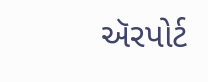ઍરપોર્ટ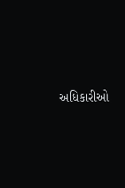અધિકારીઓ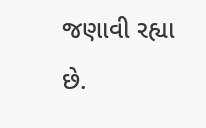જણાવી રહ્યા છે.